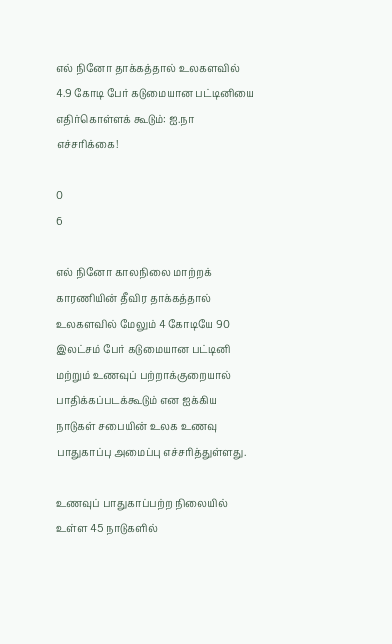எல் நினோ தாக்கத்தால் உலகளவில் 4.9 கோடி பேர் கடுமையான பட்டினியை எதிர்கொள்ளக் கூடும்: ஐ.நா எச்சரிக்கை!

0
6

எல் நினோ காலநிலை மாற்றக் காரணியின் தீவிர தாக்கத்தால் உலகளவில் மேலும் 4 கோடியே 90 இலட்சம் பேர் கடுமையான பட்டினி மற்றும் உணவுப் பற்றாக்குறையால் பாதிக்கப்படக்கூடும் என ஐக்கிய நாடுகள் சபையின் உலக உணவு பாதுகாப்பு அமைப்பு எச்சரித்துள்ளது.

உணவுப் பாதுகாப்பற்ற நிலையில் உள்ள 45 நாடுகளில்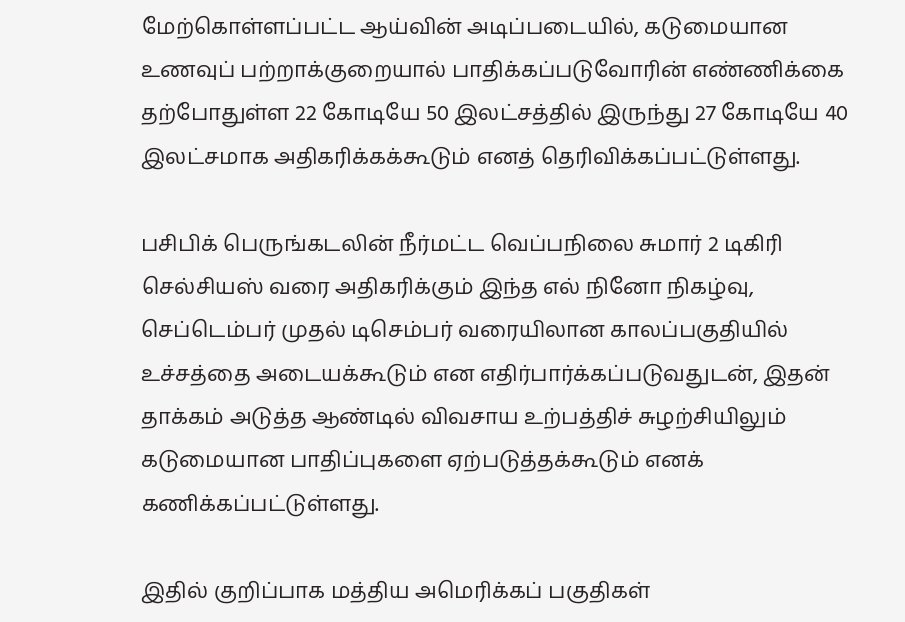மேற்கொள்ளப்பட்ட ஆய்வின் அடிப்படையில், கடுமையான உணவுப் பற்றாக்குறையால் பாதிக்கப்படுவோரின் எண்ணிக்கை தற்போதுள்ள 22 கோடியே 50 இலட்சத்தில் இருந்து 27 கோடியே 40 இலட்சமாக அதிகரிக்கக்கூடும் எனத் தெரிவிக்கப்பட்டுள்ளது.

பசிபிக் பெருங்கடலின் நீர்மட்ட வெப்பநிலை சுமார் 2 டிகிரி செல்சியஸ் வரை அதிகரிக்கும் இந்த எல் நினோ நிகழ்வு, செப்டெம்பர் முதல் டிசெம்பர் வரையிலான காலப்பகுதியில் உச்சத்தை அடையக்கூடும் என எதிர்பார்க்கப்படுவதுடன், இதன் தாக்கம் அடுத்த ஆண்டில் விவசாய உற்பத்திச் சுழற்சியிலும் கடுமையான பாதிப்புகளை ஏற்படுத்தக்கூடும் எனக் கணிக்கப்பட்டுள்ளது.

இதில் குறிப்பாக மத்திய அமெரிக்கப் பகுதிகள்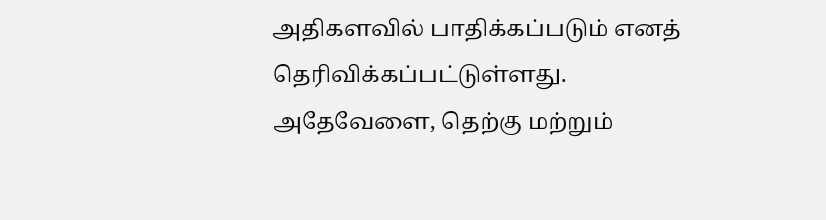அதிகளவில் பாதிக்கப்படும் எனத் தெரிவிக்கப்பட்டுள்ளது. அதேவேளை, தெற்கு மற்றும்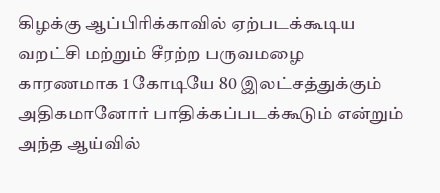கிழக்கு ஆப்பிரிக்காவில் ஏற்படக்கூடிய வறட்சி மற்றும் சீரற்ற பருவமழை காரணமாக 1 கோடியே 80 இலட்சத்துக்கும் அதிகமானோர் பாதிக்கப்படக்கூடும் என்றும் அந்த ஆய்வில்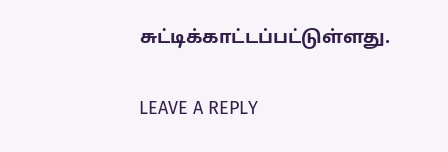சுட்டிக்காட்டப்பட்டுள்ளது.

LEAVE A REPLY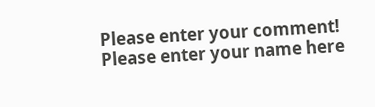Please enter your comment!
Please enter your name here